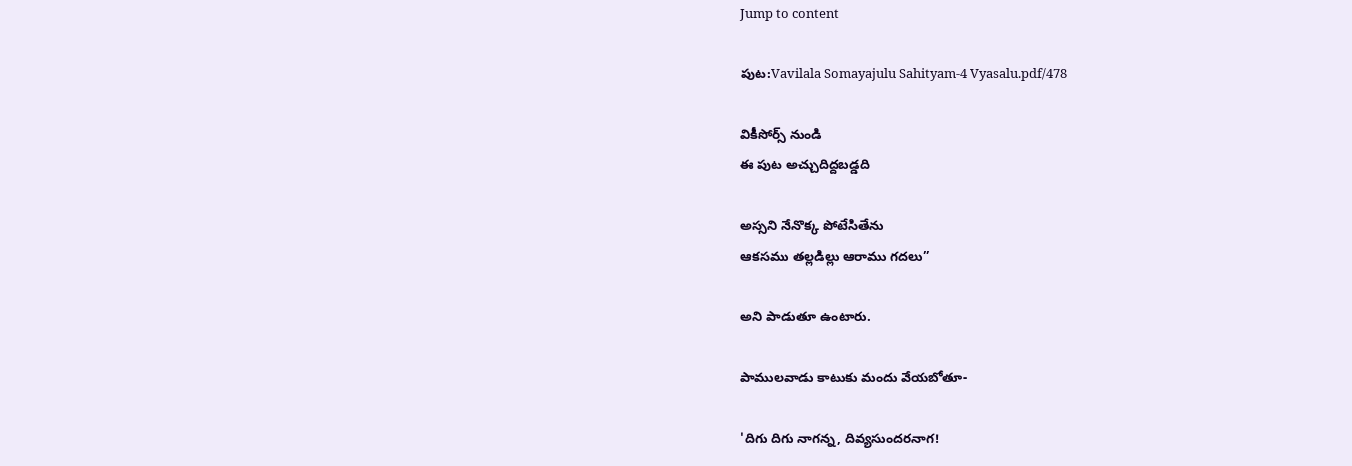Jump to content

పుట:Vavilala Somayajulu Sahityam-4 Vyasalu.pdf/478

వికీసోర్స్ నుండి
ఈ పుట అచ్చుదిద్దబడ్డది

అస్సని నేనొక్క పోటేసితేను
ఆకసము తల్లడిల్లు ఆరాము గదలు”

అని పాడుతూ ఉంటారు.

పాములవాడు కాటుకు మందు వేయబోతూ-

'దిగు దిగు నాగన్న, దివ్యసుందరనాగ!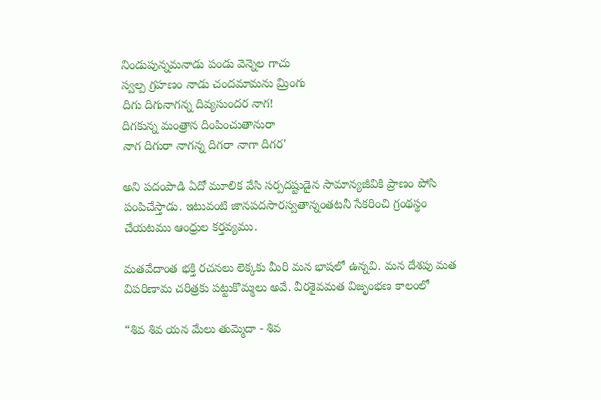నిండుపున్నమనాడు పండు వెన్నెల గాచు
స్వల్ప గ్రహణం నాడు చందమామను మ్రింగు
దిగు దిగునాగన్న దివ్యసుందర నాగ!
దిగకున్న మంత్రాన దింపించుతానురా
నాగ దిగురా నాగన్న దిగరా నాగా దిగర'

అని పదంపాడి ఏదో మూలిక వేసి సర్పదష్టుడైన సామాన్యజీవికి ప్రాణం పోసి పంపిచేస్తాడు. ఇటువంటి జానపదసారస్వతాన్నంతటనీ సేకరించి గ్రంథస్థం చేయటము ఆంధ్రుల కర్తవ్యము.

మతవేదాంత భక్తి రచనలు లెక్కకు మీరి మన భాషలో ఉన్నవి. మన దేశపు మత విపరిణామ చరిత్రకు పట్టుకొమ్మలు అవే. వీరశైవమత విజృంభణ కాలంలో

“శివ శివ యన మేలు తుమ్మెదా - శివ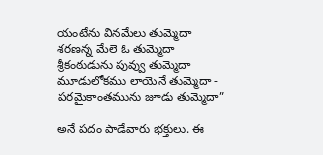యంటేను వినమేలు తుమ్మెదా
శరణన్న మేలె ఓ తుమ్మెదా
శ్రీకంఠుడును పువ్వు తుమ్మెదా
మూడులోకము లాయెనే తుమ్మెదా -
పరమైకాంతమును జూడు తుమ్మెదా”

అనే పదం పాడేవారు భక్తులు. ఈ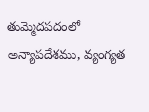తుమ్మెదపదంలో అన్యాపదేశము, వ్యంగ్యత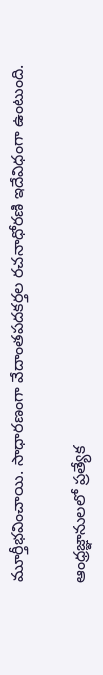మూర్తీభవించాయి. సాధారణంగా వేదాంతపదకర్తల రచనాధోరణి ఇదేవిధంగా ఉంటుంది.

ఆంధ్రజ్ఞానులలో ప్రత్యేక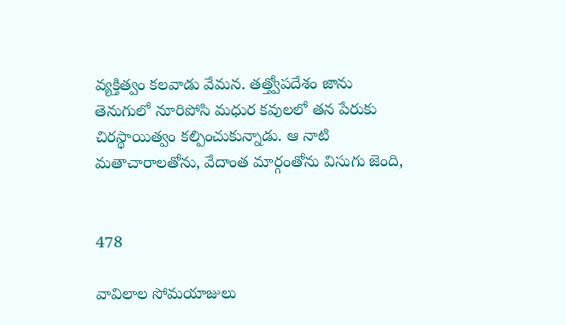వ్యక్తిత్వం కలవాడు వేమన. తత్త్వోపదేశం జాను తెనుగులో నూరిపోసి మధుర కవులలో తన పేరుకు చిరస్థాయిత్వం కల్పించుకున్నాడు. ఆ నాటి మతాచారాలతోను, వేదాంత మార్గంతోను విసుగు జెంది,


478

వావిలాల సోమయాజులు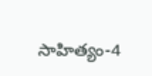సాహిత్యం-4